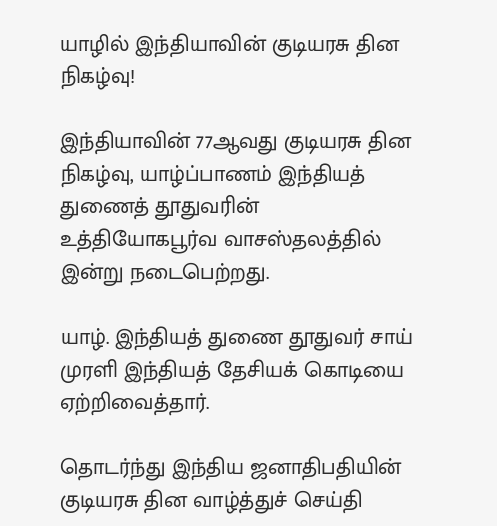யாழில் இந்தியாவின் குடியரசு தின நிகழ்வு!

இந்தியாவின் 77ஆவது குடியரசு தின நிகழ்வு, யாழ்ப்பாணம் இந்தியத் துணைத் தூதுவரின் உத்தியோகபூர்வ வாசஸ்தலத்தில் இன்று நடைபெற்றது.

யாழ். இந்தியத் துணை தூதுவர் சாய் முரளி இந்தியத் தேசியக் கொடியை ஏற்றிவைத்தார்.

தொடர்ந்து இந்திய ஜனாதிபதியின் குடியரசு தின வாழ்த்துச் செய்தி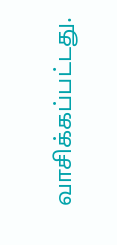வாசிக்கப்பட்டது.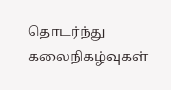தொடர்ந்து கலைநிகழ்வுகள்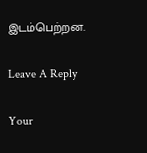இடம்பெற்றன.

Leave A Reply

Your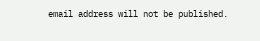email address will not be published.